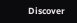Discover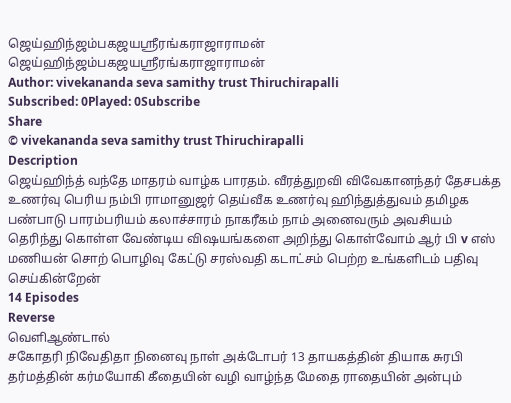ஜெய்ஹிந்ஜம்பகஜயஸ்ரீரங்கராஜாராமன்
ஜெய்ஹிந்ஜம்பகஜயஸ்ரீரங்கராஜாராமன்
Author: vivekananda seva samithy trust Thiruchirapalli
Subscribed: 0Played: 0Subscribe
Share
© vivekananda seva samithy trust Thiruchirapalli
Description
ஜெய்ஹிந்த் வந்தே மாதரம் வாழ்க பாரதம். வீரத்துறவி விவேகானந்தர் தேசபக்த உணர்வு பெரிய நம்பி ராமானுஜர் தெய்வீக உணர்வு ஹிந்துத்துவம் தமிழக பண்பாடு பாரம்பரியம் கலாச்சாரம் நாகரீகம் நாம் அனைவரும் அவசியம் தெரிந்து கொள்ள வேண்டிய விஷயங்களை அறிந்து கொள்வோம் ஆர் பி v எஸ் மணியன் சொற் பொழிவு கேட்டு சரஸ்வதி கடாட்சம் பெற்ற உங்களிடம் பதிவு செய்கின்றேன்
14 Episodes
Reverse
வெளிஆண்டால்
சகோதரி நிவேதிதா நினைவு நாள் அக்டோபர் 13 தாயகத்தின் தியாக சுரபி தர்மத்தின் கர்மயோகி கீதையின் வழி வாழ்ந்த மேதை ராதையின் அன்பும்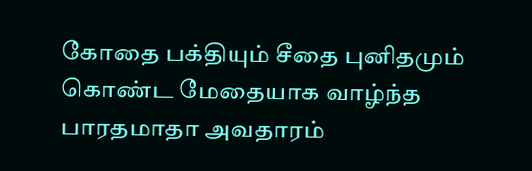கோதை பக்தியும் சீதை புனிதமும் கொண்ட மேதையாக வாழ்ந்த பாரதமாதா அவதாரம்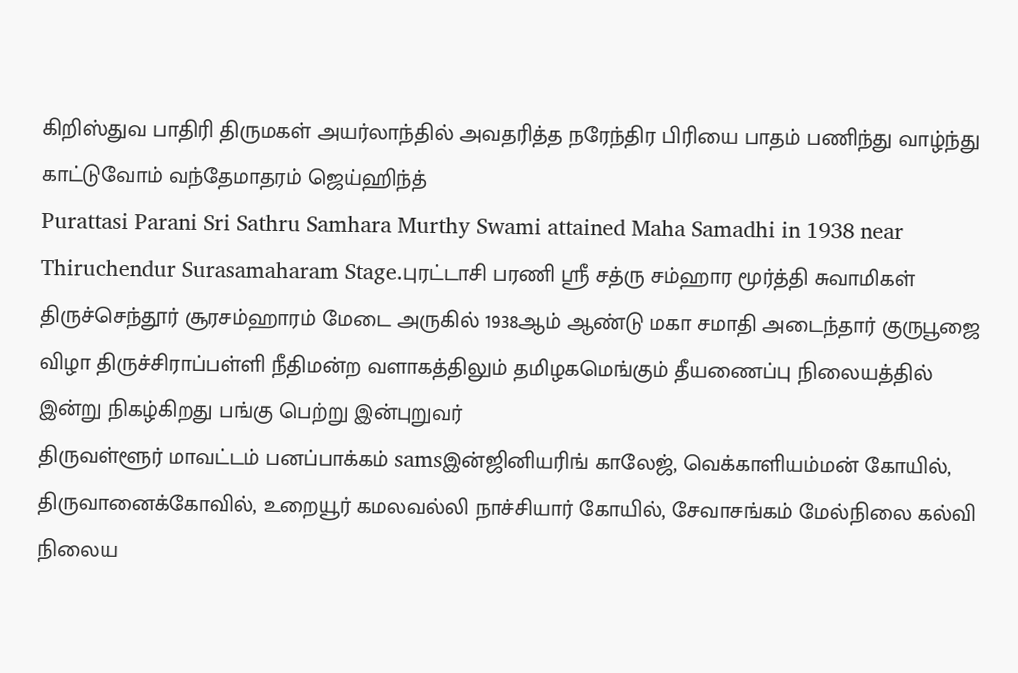கிறிஸ்துவ பாதிரி திருமகள் அயர்லாந்தில் அவதரித்த நரேந்திர பிரியை பாதம் பணிந்து வாழ்ந்து காட்டுவோம் வந்தேமாதரம் ஜெய்ஹிந்த்
Purattasi Parani Sri Sathru Samhara Murthy Swami attained Maha Samadhi in 1938 near Thiruchendur Surasamaharam Stage.புரட்டாசி பரணி ஸ்ரீ சத்ரு சம்ஹார மூர்த்தி சுவாமிகள் திருச்செந்தூர் சூரசம்ஹாரம் மேடை அருகில் 1938ஆம் ஆண்டு மகா சமாதி அடைந்தார் குருபூஜை விழா திருச்சிராப்பள்ளி நீதிமன்ற வளாகத்திலும் தமிழகமெங்கும் தீயணைப்பு நிலையத்தில் இன்று நிகழ்கிறது பங்கு பெற்று இன்புறுவர்
திருவள்ளூர் மாவட்டம் பனப்பாக்கம் samsஇன்ஜினியரிங் காலேஜ், வெக்காளியம்மன் கோயில், திருவானைக்கோவில், உறையூர் கமலவல்லி நாச்சியார் கோயில், சேவாசங்கம் மேல்நிலை கல்வி நிலைய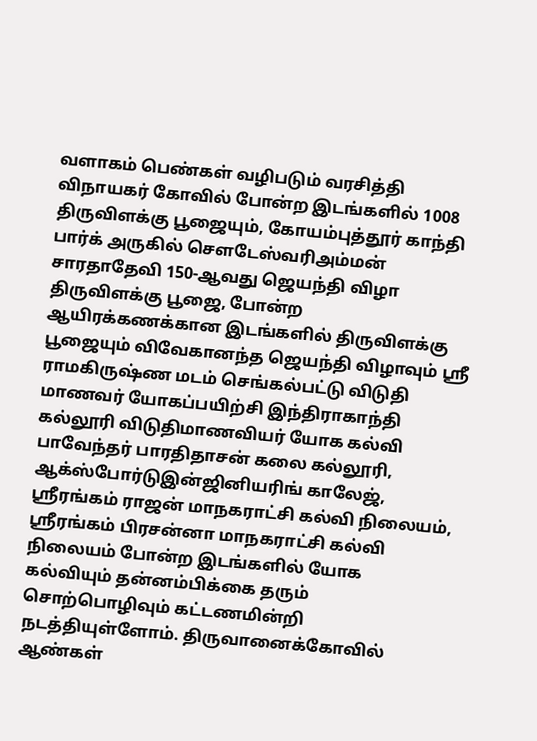வளாகம் பெண்கள் வழிபடும் வரசித்தி விநாயகர் கோவில் போன்ற இடங்களில் 1008 திருவிளக்கு பூஜையும், கோயம்புத்தூர் காந்தி பார்க் அருகில் சௌடேஸ்வரிஅம்மன் சாரதாதேவி 150-ஆவது ஜெயந்தி விழா திருவிளக்கு பூஜை, போன்ற ஆயிரக்கணக்கான இடங்களில் திருவிளக்கு பூஜையும் விவேகானந்த ஜெயந்தி விழாவும் ஸ்ரீ ராமகிருஷ்ண மடம் செங்கல்பட்டு விடுதி மாணவர் யோகப்பயிற்சி இந்திராகாந்தி கல்லூரி விடுதிமாணவியர் யோக கல்வி பாவேந்தர் பாரதிதாசன் கலை கல்லூரி, ஆக்ஸ்போர்டுஇன்ஜினியரிங் காலேஜ், ஸ்ரீரங்கம் ராஜன் மாநகராட்சி கல்வி நிலையம், ஸ்ரீரங்கம் பிரசன்னா மாநகராட்சி கல்வி நிலையம் போன்ற இடங்களில் யோக கல்வியும் தன்னம்பிக்கை தரும் சொற்பொழிவும் கட்டணமின்றி நடத்தியுள்ளோம். திருவானைக்கோவில் ஆண்கள்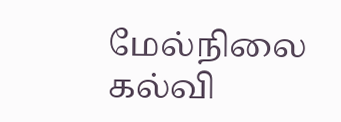மேல்நிலை கல்வி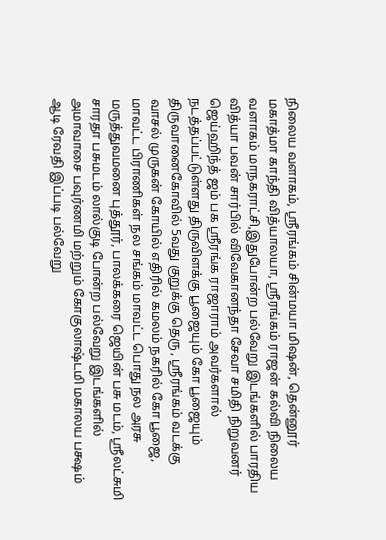நிலைய வளாகம், ஸ்ரீரங்கம் சின்மயா மிஷன், தென்னூர் மகாத்மா காந்தி வித்யாலயா, ஸ்ரீரங்கம் ராஜன் கல்வி நிலைய வளாகம் மாநகராட்சி,இதுபோன்ற பல்வேறு இடங்களில் பாரதிய வித்யா பவன் சார்பில் விவேகானந்தா சேவா சமிதி நிறுவனர் ஜெய்ஹிந்த் ஜம் பக ஸ்ரீரங்க ராஜாராம் அவர்களால் நடத்தப்பட்டுள்ளது திருவிளக்கு பூஜையும் கோ பூஜையும் திருவானைகோவில் 5வது குறுக்கு தெரு , ஸ்ரீரங்கம் வடக்கு வாசல் முருகன் கோயில் எதிரில் கமலம் நகரில் கோ பூஜை, மாவட்ட பிராணிகள் நல சங்கம் மாவட்ட பொது நல அரசு மருத்துவமனை புத்தூர், பாலக்கரை ஜெயின் பசு மடம், ஸ்ரீலட்சுமி சாரதா பசுமடம் லால்குடி போன்ற பல்வேறு இடங்களில் அமாவாசை பவுர்ணமி மற்றும் கோகுலாஷ்டமி மகாலய பக்ஷம் ஆடி ரேவதி இப்படி பல்வேறு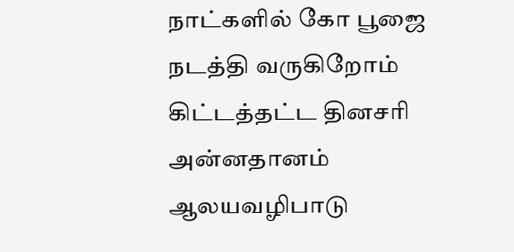நாட்களில் கோ பூஜை நடத்தி வருகிறோம் கிட்டத்தட்ட தினசரி அன்னதானம் ஆலயவழிபாடு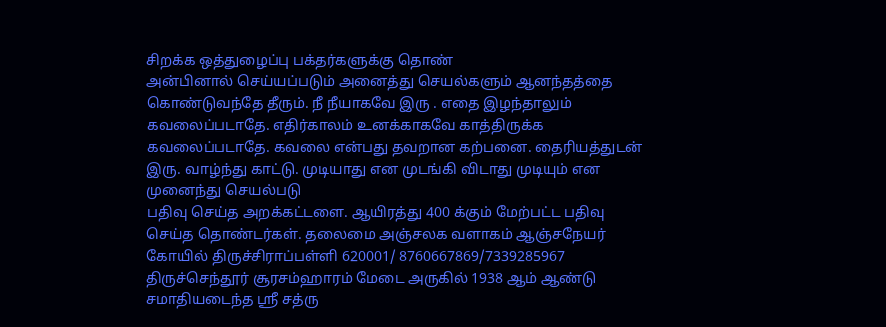சிறக்க ஒத்துழைப்பு பக்தர்களுக்கு தொண்
அன்பினால் செய்யப்படும் அனைத்து செயல்களும் ஆனந்தத்தை கொண்டுவந்தே தீரும். நீ நீயாகவே இரு . எதை இழந்தாலும் கவலைப்படாதே. எதிர்காலம் உனக்காகவே காத்திருக்க கவலைப்படாதே. கவலை என்பது தவறான கற்பனை. தைரியத்துடன் இரு. வாழ்ந்து காட்டு. முடியாது என முடங்கி விடாது முடியும் என முனைந்து செயல்படு
பதிவு செய்த அறக்கட்டளை. ஆயிரத்து 400 க்கும் மேற்பட்ட பதிவு செய்த தொண்டர்கள். தலைமை அஞ்சலக வளாகம் ஆஞ்சநேயர் கோயில் திருச்சிராப்பள்ளி 620001/ 8760667869/7339285967
திருச்செந்தூர் சூரசம்ஹாரம் மேடை அருகில் 1938 ஆம் ஆண்டு சமாதியடைந்த ஸ்ரீ சத்ரு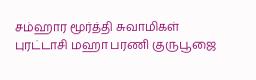சம்ஹார மூர்த்தி சுவாமிகள் புரட்டாசி மஹா பரணி குருபூஜை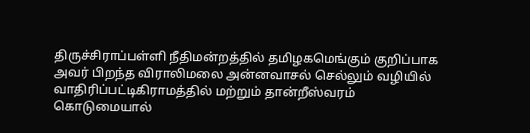திருச்சிராப்பள்ளி நீதிமன்றத்தில் தமிழகமெங்கும் குறிப்பாக அவர் பிறந்த விராலிமலை அன்னவாசல் செல்லும் வழியில் வாதிரிப்பட்டிகிராமத்தில் மற்றும் தான்றீஸ்வரம் கொடுமையால்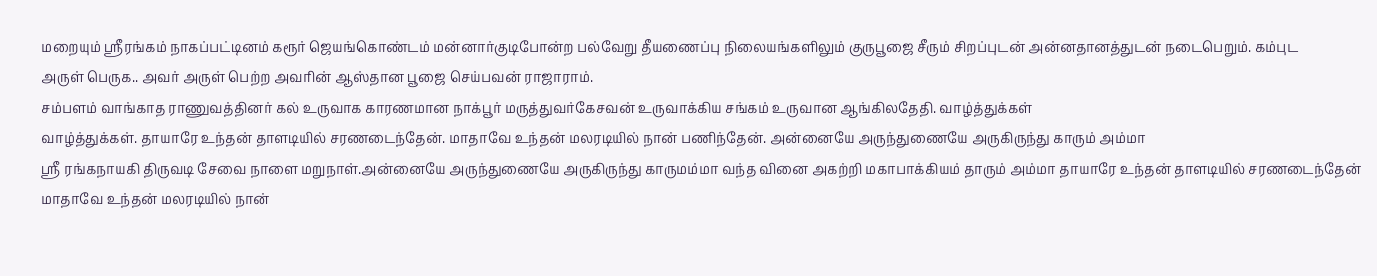மறையும் ஸ்ரீரங்கம் நாகப்பட்டினம் கரூர் ஜெயங்கொண்டம் மன்னார்குடிபோன்ற பல்வேறு தீயணைப்பு நிலையங்களிலும் குருபூஜை சீரும் சிறப்புடன் அன்னதானத்துடன் நடைபெறும். கம்புட
அருள் பெருக.. அவர் அருள் பெற்ற அவரின் ஆஸ்தான பூஜை செய்பவன் ராஜாராம்.
சம்பளம் வாங்காத ராணுவத்தினர் கல் உருவாக காரணமான நாக்பூர் மருத்துவர்கேசவன் உருவாக்கிய சங்கம் உருவான ஆங்கிலதேதி. வாழ்த்துக்கள்
வாழ்த்துக்கள். தாயாரே உந்தன் தாளடியில் சரணடைந்தேன். மாதாவே உந்தன் மலரடியில் நான் பணிந்தேன். அன்னையே அருந்துணையே அருகிருந்து காரும் அம்மா
ஸ்ரீ ரங்கநாயகி திருவடி சேவை நாளை மறுநாள்.அன்னையே அருந்துணையே அருகிருந்து காருமம்மா வந்த வினை அகற்றி மகாபாக்கியம் தாரும் அம்மா தாயாரே உந்தன் தாளடியில் சரணடைந்தேன் மாதாவே உந்தன் மலரடியில் நான்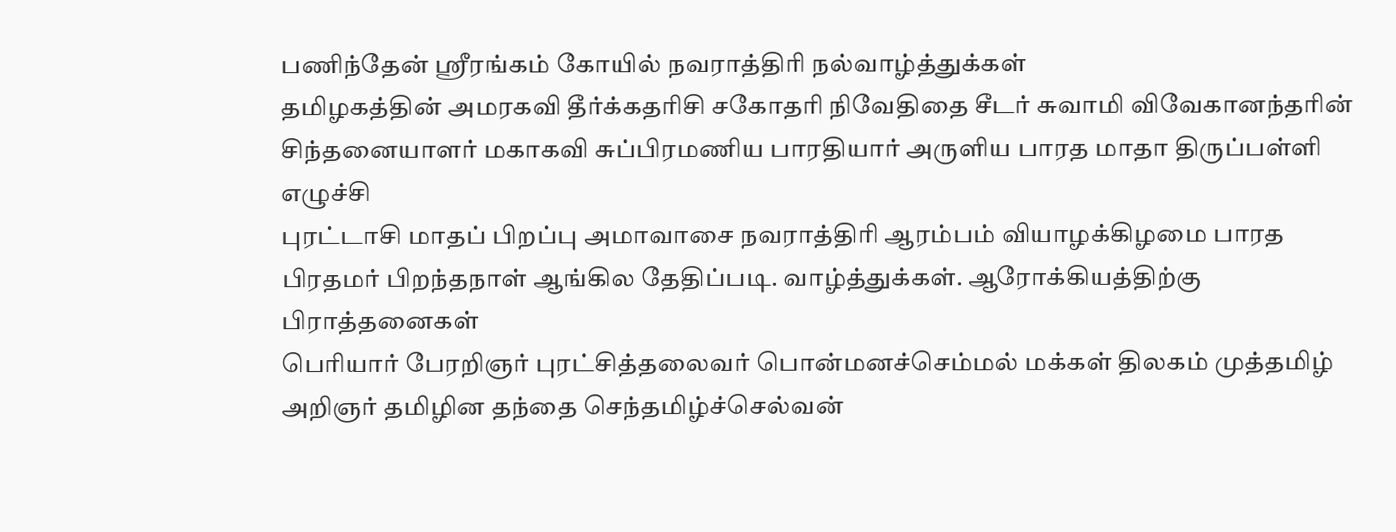பணிந்தேன் ஸ்ரீரங்கம் கோயில் நவராத்திரி நல்வாழ்த்துக்கள்
தமிழகத்தின் அமரகவி தீர்க்கதரிசி சகோதரி நிவேதிதை சீடர் சுவாமி விவேகானந்தரின் சிந்தனையாளர் மகாகவி சுப்பிரமணிய பாரதியார் அருளிய பாரத மாதா திருப்பள்ளி எழுச்சி
புரட்டாசி மாதப் பிறப்பு அமாவாசை நவராத்திரி ஆரம்பம் வியாழக்கிழமை பாரத பிரதமர் பிறந்தநாள் ஆங்கில தேதிப்படி. வாழ்த்துக்கள். ஆரோக்கியத்திற்கு பிராத்தனைகள்
பெரியார் பேரறிஞர் புரட்சித்தலைவர் பொன்மனச்செம்மல் மக்கள் திலகம் முத்தமிழ் அறிஞர் தமிழின தந்தை செந்தமிழ்ச்செல்வன்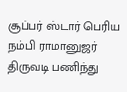சூப்பர் ஸ்டார் பெரிய நம்பி ராமானுஜர் திருவடி பணிந்து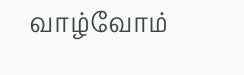வாழ்வோம்